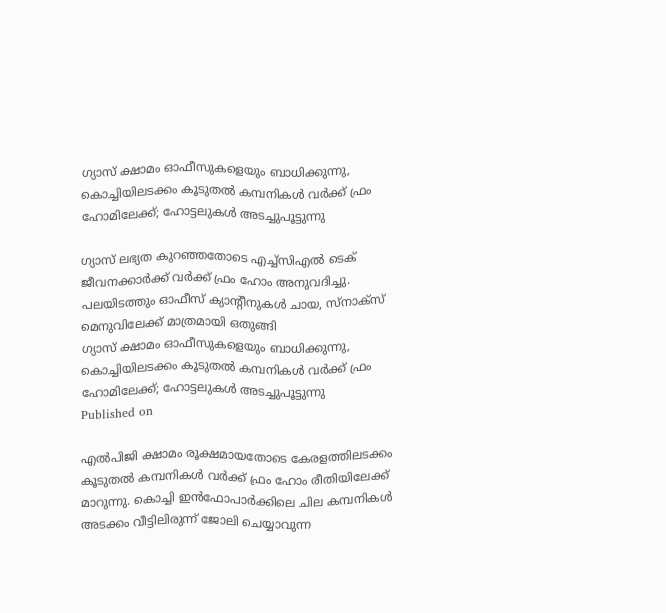ഗ്യാസ് ക്ഷാമം ഓഫീസുകളെയും ബാധിക്കുന്നു, കൊച്ചിയിലടക്കം കൂടുതല്‍ കമ്പനികള്‍ വര്‍ക്ക് ഫ്രം ഹോമിലേക്ക്; ഹോട്ടലുകള്‍ അടച്ചുപൂട്ടുന്നു

ഗ്യാസ് ലഭ്യത കുറഞ്ഞതോടെ എച്ച്‌സിഎല്‍ ടെക് ജീവനക്കാര്‍ക്ക് വര്‍ക്ക് ഫ്രം ഹോം അനുവദിച്ചു. പലയിടത്തും ഓഫീസ് ക്യാന്റീനുകള്‍ ചായ, സ്‌നാക്‌സ് മെനുവിലേക്ക് മാത്രമായി ഒതുങ്ങി
ഗ്യാസ് ക്ഷാമം ഓഫീസുകളെയും ബാധിക്കുന്നു, കൊച്ചിയിലടക്കം കൂടുതല്‍ കമ്പനികള്‍ വര്‍ക്ക് ഫ്രം ഹോമിലേക്ക്; ഹോട്ടലുകള്‍ അടച്ചുപൂട്ടുന്നു
Published on

എല്‍പിജി ക്ഷാമം രൂക്ഷമായതോടെ കേരളത്തിലടക്കം കൂടുതല്‍ കമ്പനികള്‍ വര്‍ക്ക് ഫ്രം ഹോം രീതിയിലേക്ക് മാറുന്നു. കൊച്ചി ഇന്‍ഫോപാര്‍ക്കിലെ ചില കമ്പനികള്‍ അടക്കം വീട്ടിലിരുന്ന് ജോലി ചെയ്യാവുന്ന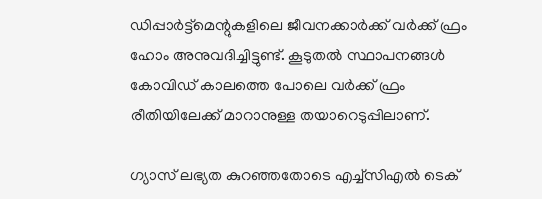ഡിപ്പാര്‍ട്ട്‌മെന്റുകളിലെ ജീവനക്കാര്‍ക്ക് വര്‍ക്ക് ഫ്രം ഹോം അനുവദിച്ചിട്ടുണ്ട്. കൂടുതല്‍ സ്ഥാപനങ്ങള്‍ കോവിഡ് കാലത്തെ പോലെ വര്‍ക്ക് ഫ്രം രീതിയിലേക്ക് മാറാനുള്ള തയാറെടുപ്പിലാണ്.

ഗ്യാസ് ലഭ്യത കുറഞ്ഞതോടെ എച്ച്‌സിഎല്‍ ടെക്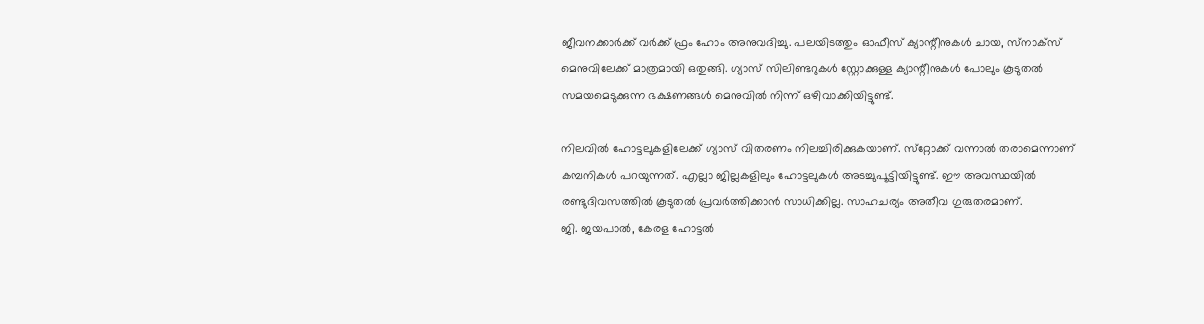ജീവനക്കാര്‍ക്ക് വര്‍ക്ക് ഫ്രം ഹോം അനുവദിച്ചു. പലയിടത്തും ഓഫീസ് ക്യാന്റീനുകള്‍ ചായ, സ്‌നാക്‌സ് മെനുവിലേക്ക് മാത്രമായി ഒതുങ്ങി. ഗ്യാസ് സിലിണ്ടറുകള്‍ സ്റ്റോക്കുള്ള ക്യാന്റീനുകള്‍ പോലും കൂടുതല്‍ സമയമെടുക്കുന്ന ഭക്ഷണങ്ങള്‍ മെനുവില്‍ നിന്ന് ഒഴിവാക്കിയിട്ടുണ്ട്.

നിലവില്‍ ഹോട്ടലുകളിലേക്ക് ഗ്യാസ് വിതരണം നിലച്ചിരിക്കുകയാണ്. സ്‌റ്റോക്ക് വന്നാല്‍ തരാമെന്നാണ് കമ്പനികള്‍ പറയുന്നത്. എല്ലാ ജില്ലകളിലും ഹോട്ടലുകള്‍ അടച്ചുപൂട്ടിയിട്ടുണ്ട്. ഈ അവസ്ഥയില്‍ രണ്ടുദിവസത്തില്‍ കൂടുതല്‍ പ്രവര്‍ത്തിക്കാന്‍ സാധിക്കില്ല. സാഹചര്യം അതീവ ഗുരുതരമാണ്.
ജി. ജയപാല്‍, കേരള ഹോട്ടല്‍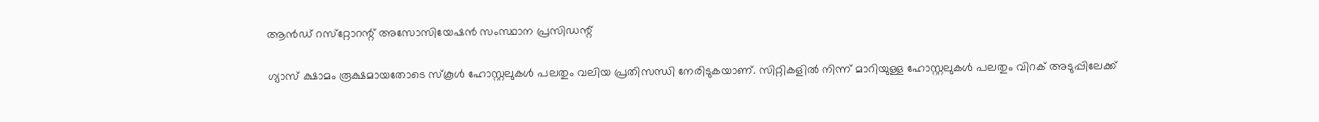ആന്‍ഡ് റസ്‌റ്റോറന്റ് അസോസിയേഷന്‍ സംസ്ഥാന പ്രസിഡന്റ്

ഗ്യാസ് ക്ഷാമം രൂക്ഷമായതോടെ സ്‌കൂള്‍ ഹോസ്റ്റലുകള്‍ പലതും വലിയ പ്രതിസന്ധി നേരിടുകയാണ്. സിറ്റികളില്‍ നിന്ന് മാറിയുള്ള ഹോസ്റ്റലുകള്‍ പലതും വിറക് അടുപ്പിലേക്ക്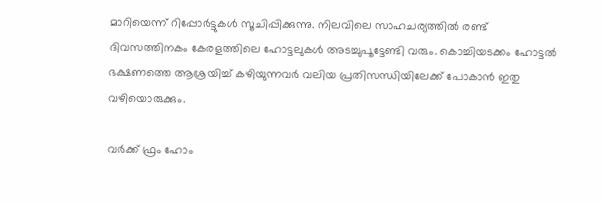മാറിയെന്ന് റിപ്പോര്‍ട്ടുകള്‍ സൂചിപ്പിക്കുന്നു. നിലവിലെ സാഹചര്യത്തില്‍ രണ്ട് ദിവസത്തിനകം കേരളത്തിലെ ഹോട്ടലുകള്‍ അടച്ചുപൂട്ടേണ്ടി വരും. കൊച്ചിയടക്കം ഹോട്ടല്‍ ഭക്ഷണത്തെ ആശ്രയിച്ച് കഴിയുന്നവര്‍ വലിയ പ്രതിസന്ധിയിലേക്ക് പോകാന്‍ ഇതു വഴിയൊരുക്കും.

വര്‍ക്ക് ഫ്രം ഹോം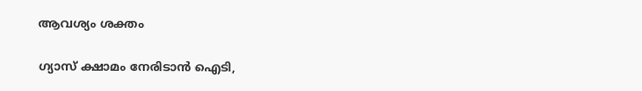ആവശ്യം ശക്തം

ഗ്യാസ് ക്ഷാമം നേരിടാന്‍ ഐടി,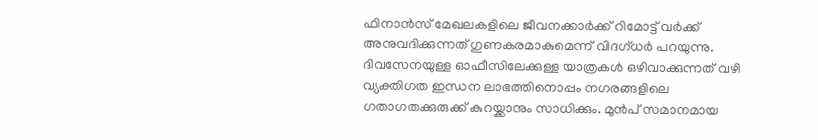ഫിനാന്‍സ് മേഖലകളിലെ ജീവനക്കാര്‍ക്ക് റിമോട്ട് വര്‍ക്ക് അനുവദിക്കുന്നത് ഗുണകരമാകുമെന്ന് വിദഗ്ധര്‍ പറയുന്നു. ദിവസേനയുള്ള ഓഫീസിലേക്കുള്ള യാത്രകള്‍ ഒഴിവാക്കുന്നത് വഴി വ്യക്തിഗത ഇന്ധന ലാഭത്തിനൊപ്പം നഗരങ്ങളിലെ ഗതാഗതക്കുരുക്ക് കുറയ്ക്കാനും സാധിക്കും. മുന്‍പ് സമാനമായ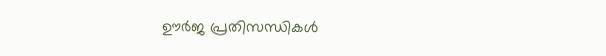ഊര്‍ജ പ്രതിസന്ധികള്‍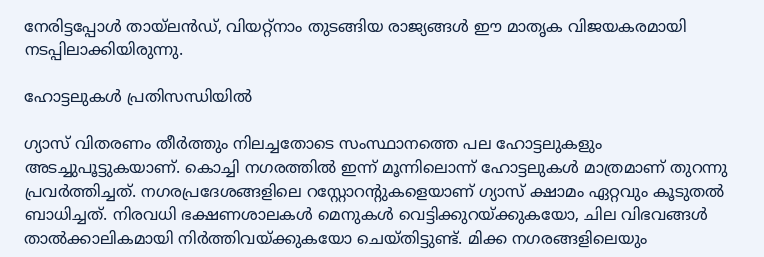നേരിട്ടപ്പോള്‍ തായ്ലന്‍ഡ്, വിയറ്റ്‌നാം തുടങ്ങിയ രാജ്യങ്ങള്‍ ഈ മാതൃക വിജയകരമായി നടപ്പിലാക്കിയിരുന്നു.

ഹോട്ടലുകള്‍ പ്രതിസന്ധിയില്‍

ഗ്യാസ് വിതരണം തീര്‍ത്തും നിലച്ചതോടെ സംസ്ഥാനത്തെ പല ഹോട്ടലുകളും അടച്ചുപൂട്ടുകയാണ്. കൊച്ചി നഗരത്തില്‍ ഇന്ന് മൂന്നിലൊന്ന് ഹോട്ടലുകള്‍ മാത്രമാണ് തുറന്നു പ്രവര്‍ത്തിച്ചത്. നഗരപ്രദേശങ്ങളിലെ റസ്റ്റോറന്റുകളെയാണ് ഗ്യാസ് ക്ഷാമം ഏറ്റവും കൂടുതല്‍ ബാധിച്ചത്. നിരവധി ഭക്ഷണശാലകള്‍ മെനുകള്‍ വെട്ടിക്കുറയ്ക്കുകയോ, ചില വിഭവങ്ങള്‍ താല്‍ക്കാലികമായി നിര്‍ത്തിവയ്ക്കുകയോ ചെയ്തിട്ടുണ്ട്. മിക്ക നഗരങ്ങളിലെയും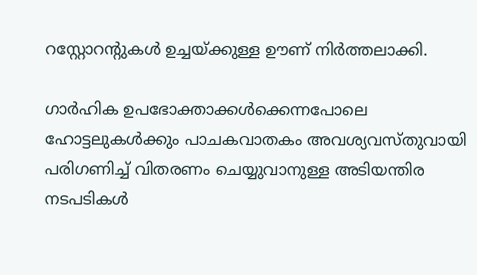റസ്റ്റോറന്റുകള്‍ ഉച്ചയ്ക്കുള്ള ഊണ് നിര്‍ത്തലാക്കി.

ഗാര്‍ഹിക ഉപഭോക്താക്കള്‍ക്കെന്നപോലെ ഹോട്ടലുകള്‍ക്കും പാചകവാതകം അവശ്യവസ്തുവായി പരിഗണിച്ച് വിതരണം ചെയ്യുവാനുള്ള അടിയന്തിര നടപടികള്‍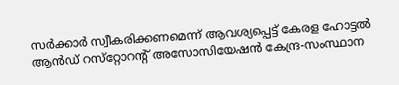സര്‍ക്കാര്‍ സ്വീകരിക്കണമെന്ന് ആവശ്യപ്പെട്ട് കേരള ഹോട്ടല്‍ ആന്‍ഡ് റസ്‌റ്റോറന്റ് അസോസിയേഷന്‍ കേന്ദ്ര-സംസ്ഥാന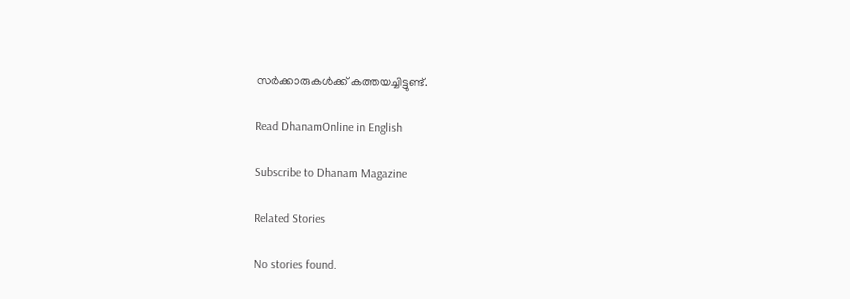സര്‍ക്കാരുകള്‍ക്ക് കത്തയച്ചിട്ടുണ്ട്.

Read DhanamOnline in English

Subscribe to Dhanam Magazine

Related Stories

No stories found.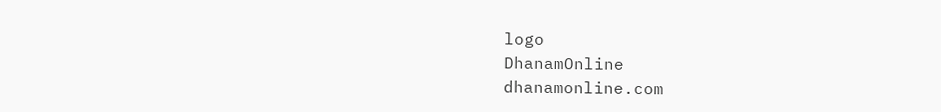logo
DhanamOnline
dhanamonline.com